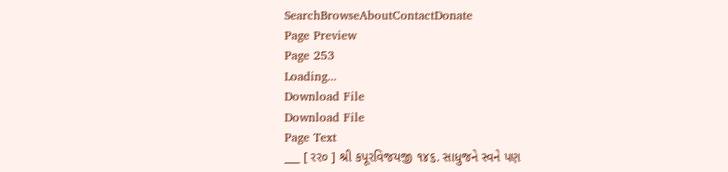SearchBrowseAboutContactDonate
Page Preview
Page 253
Loading...
Download File
Download File
Page Text
___ [ રર૦ ] શ્રી કપૂરવિજયજી ૧૪૬. સાધુજને સ્વને પણ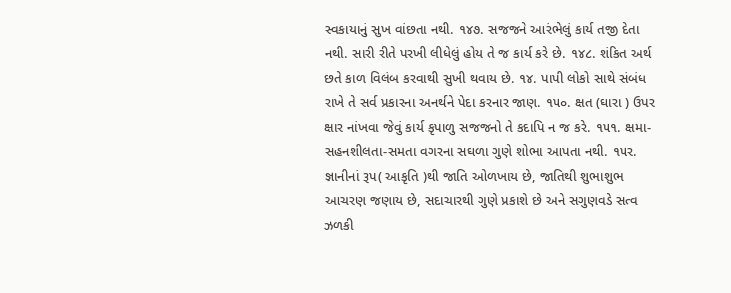સ્વકાયાનું સુખ વાંછતા નથી. ૧૪૭. સજજને આરંભેલું કાર્ય તજી દેતા નથી. સારી રીતે પરખી લીધેલું હોય તે જ કાર્ય કરે છે. ૧૪૮. શંકિત અર્થ છતે કાળ વિલંબ કરવાથી સુખી થવાય છે. ૧૪. પાપી લોકો સાથે સંબંધ રાખે તે સર્વ પ્રકારના અનર્થને પેદા કરનાર જાણ. ૧૫૦. ક્ષત (ઘારા ) ઉપર ક્ષાર નાંખવા જેવું કાર્ય કૃપાળુ સજજનો તે કદાપિ ન જ કરે. ૧૫૧. ક્ષમા-સહનશીલતા-સમતા વગરના સઘળા ગુણે શોભા આપતા નથી. ૧૫ર. જ્ઞાનીનાં રૂપ( આકૃતિ )થી જાતિ ઓળખાય છે, જાતિથી શુભાશુભ આચરણ જણાય છે, સદાચારથી ગુણે પ્રકાશે છે અને સગુણવડે સત્વ ઝળકી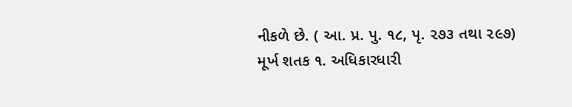નીકળે છે. ( આ. પ્ર. પુ. ૧૮, પૃ. ૨૭૩ તથા ૨૯૭) મૂર્ખ શતક ૧. અધિકારધારી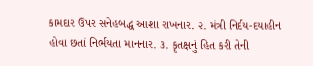કામદાર ઉપર સનેહબદ્ધ આશા રાખનાર. ૨. મંત્રી નિર્દય-દયાહીન હોવા છતાં નિર્ભયતા માનનાર. ૩. કૃતક્ષનું હિત કરી તેની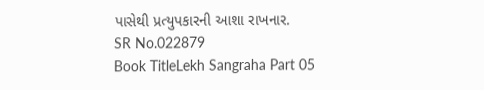પાસેથી પ્રત્યુપકારની આશા રાખનાર.
SR No.022879
Book TitleLekh Sangraha Part 05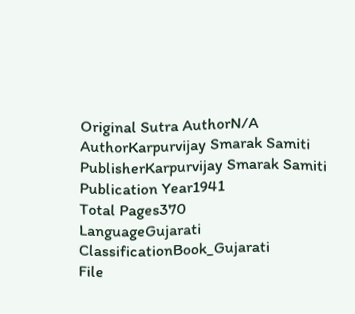Original Sutra AuthorN/A
AuthorKarpurvijay Smarak Samiti
PublisherKarpurvijay Smarak Samiti
Publication Year1941
Total Pages370
LanguageGujarati
ClassificationBook_Gujarati
File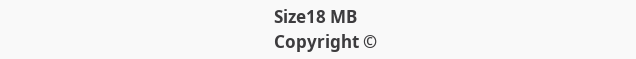Size18 MB
Copyright ©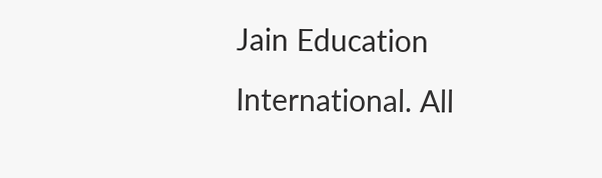Jain Education International. All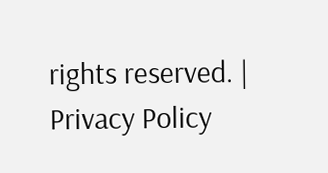rights reserved. | Privacy Policy